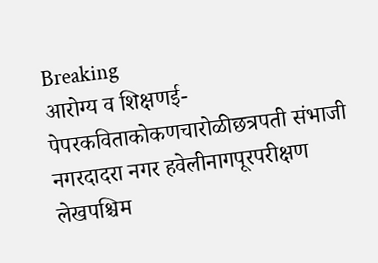Breaking
आरोग्य व शिक्षणई-पेपरकविताकोकणचारोळीछत्रपती संभाजी नगरदादरा नगर हवेलीनागपूरपरीक्षण लेखपश्चिम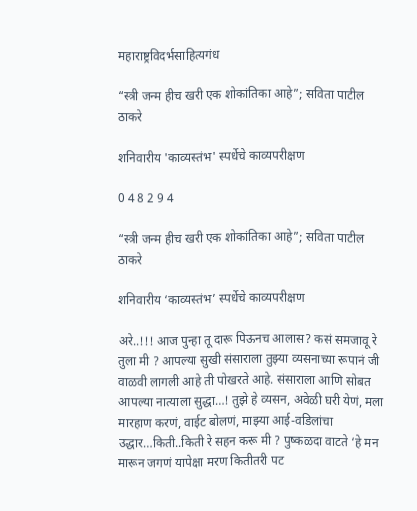महाराष्ट्रविदर्भसाहित्यगंध

“स्त्री जन्म हीच खरी एक शोकांतिका आहे”; सविता पाटील ठाकरे

शनिवारीय 'काव्यस्तंभ' स्पर्धेचे काव्यपरीक्षण

0 4 8 2 9 4

“स्त्री जन्म हीच खरी एक शोकांतिका आहे”; सविता पाटील ठाकरे

शनिवारीय ‘काव्यस्तंभ’ स्पर्धेचे काव्यपरीक्षण

अरे..!!! आज पुन्हा तू दारू पिऊनच आलास? कसं समजावू रे तुला मी ? आपल्या सुखी संसाराला तुझ्या व्यसनाच्या रूपानं जी वाळवी लागली आहे ती पोखरते आहे. संसाराला आणि सोबत आपल्या नात्याला सुद्धा…! तुझे हे व्यसन, अवेळी घरी येणं, मला मारहाण करणं, वाईट बोलणं, माझ्या आई-वडिलांचा उद्धार…किती..किती रे सहन करू मी ? पुष्कळदा वाटते ‘हे मन मारून जगणं यापेक्षा मरण कितीतरी पट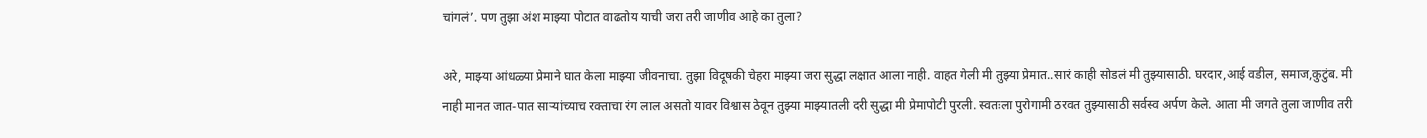चांगलं’. पण तुझा अंश माझ्या पोटात वाढतोय याची जरा तरी जाणीव आहे का तुला?

अरे, माझ्या आंधळ्या प्रेमाने घात केला माझ्या जीवनाचा. तुझा विदूषकी चेहरा माझ्या जरा सुद्धा लक्षात आला नाही. वाहत गेली मी तुझ्या प्रेमात..सारं काही सोडलं मी तुझ्यासाठी. घरदार,आई वडील, समाज,कुटुंब. मी नाही मानत जात-पात साऱ्यांच्याच रक्ताचा रंग लाल असतो यावर विश्वास ठेवून तुझ्या माझ्यातली दरी सुद्धा मी प्रेमापोटी पुरली. स्वतःला पुरोगामी ठरवत तुझ्यासाठी सर्वस्व अर्पण केले. आता मी जगते तुला जाणीव तरी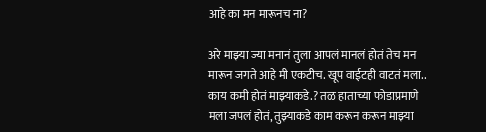आहे का मन मारूनच ना?

अरे माझ्या ज्या मनानं तुला आपलं मानलं होतं तेच मन मारून जगते आहे मी एकटीच. खूप वाईटही वाटतं मला.. काय कमी होतं माझ्याकडे.? तळ हाताच्या फोडाप्रमाणे मला जपलं होतं, तुझ्याकडे काम करून करून माझ्या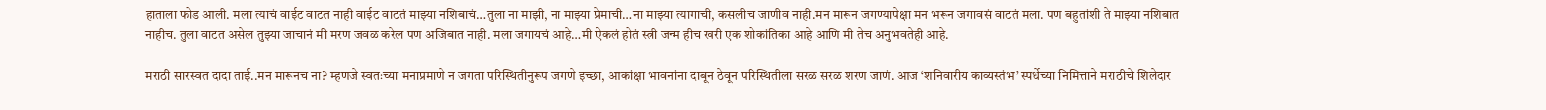हाताला फोड आली. मला त्याचं वाईट वाटत नाही वाईट वाटतं माझ्या नशिबाचं…तुला ना माझी, ना माझ्या प्रेमाची…ना माझ्या त्यागाची, कसलीच जाणीव नाही.मन मारून जगण्यापेक्षा मन भरून जगावसं वाटतं मला. पण बहुतांशी ते माझ्या नशिबात नाहीच. तुला वाटत असेल तुझ्या जाचानं मी मरण जवळ करेल पण अजिबात नाही. मला जगायचं आहे…मी ऐकलं होतं स्त्री जन्म हीच खरी एक शोकांतिका आहे आणि मी तेच अनुभवतेही आहे.

मराठी सारस्वत दादा ताई..मन मारूनच ना? म्हणजे स्वतःच्या मनाप्रमाणे न जगता परिस्थितीनुरूप जगणे इच्छा, आकांक्षा भावनांना दाबून ठेवून परिस्थितीला सरळ सरळ शरण जाणं. आज ‘शनिवारीय काव्यस्तंभ’ स्पर्धेच्या निमित्ताने मराठीचे शिलेदार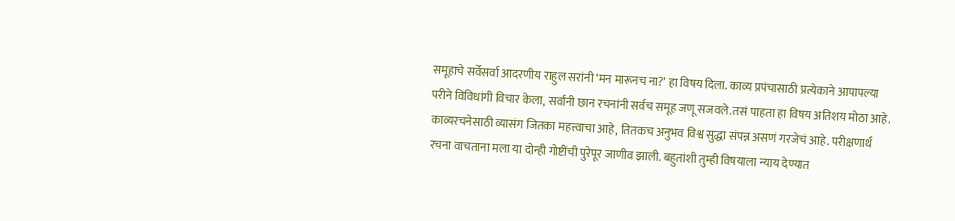समूहाचे सर्वेसर्वा आदरणीय राहुल सरांनी ‘मन मारूनच ना?’ हा विषय दिला. काव्य प्रपंचासाठी प्रत्येकाने आपापल्या परीने विविधांगी विचार केला, सर्वांनी छान रचनांनी सर्वच समूह जणू सजवले.तसं पाहता हा विषय अतिशय मोठा आहे. काव्यरचनेसाठी व्यासंग जितका महत्त्वाचा आहे, तितकच अनुभव विश्व सुद्धा संपन्न असणं गरजेचं आहे. परीक्षणार्थ रचना वाचताना मला या दोन्ही गोष्टींची पुरेपूर जाणीव झाली. बहुतांशी तुम्ही विषयाला न्याय देण्यात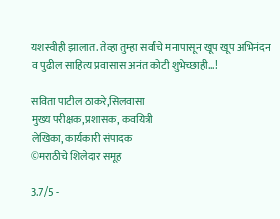यशस्वीही झालात. तेव्हा तुम्हा सर्वांचे मनापासून खूप खूप अभिनंदन व पुढील साहित्य प्रवासास अनंत कोटी शुभेच्छाही…!

सविता पाटील ठाकरे,सिलवासा
मुख्य परीक्षक,प्रशासक, कवयित्री
लेखिका, कार्यकारी संपादक
©मराठीचे शिलेदार समूह

3.7/5 -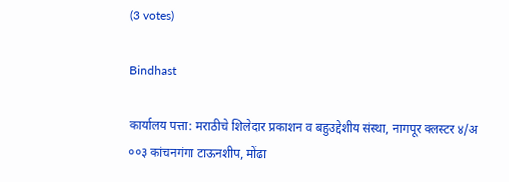(3 votes)

Bindhast

कार्यालय पत्ता: मराठीचे शिलेदार प्रकाशन व बहुउद्देशीय संस्था, नागपूर क्लस्टर ४/अ ००३ कांचनगंगा टाऊनशीप, मोंढा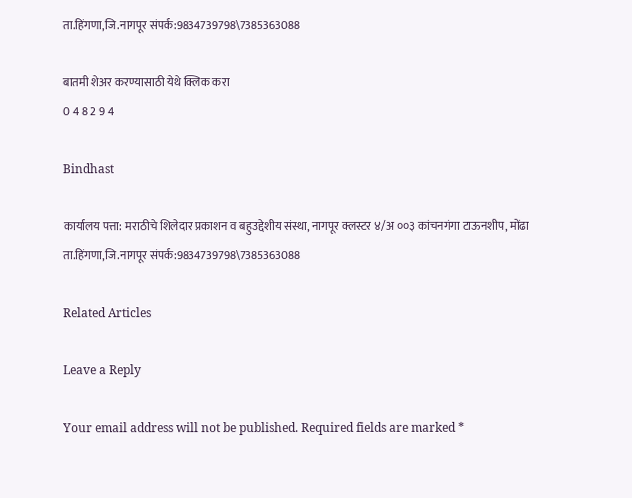ता.हिंगणा,जि.नागपूर संपर्क:9834739798\7385363088

बातमी शेअर करण्यासाठी येथे क्लिक करा
0 4 8 2 9 4

Bindhast

कार्यालय पत्ता: मराठीचे शिलेदार प्रकाशन व बहुउद्देशीय संस्था, नागपूर क्लस्टर ४/अ ००३ कांचनगंगा टाऊनशीप, मोंढा ता.हिंगणा,जि.नागपूर संपर्क:9834739798\7385363088

Related Articles

Leave a Reply

Your email address will not be published. Required fields are marked *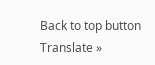Back to top button
Translate »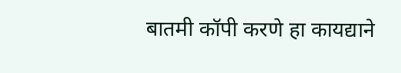बातमी कॉपी करणे हा कायद्याने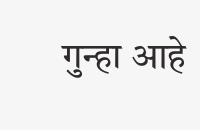गुन्हा आहे